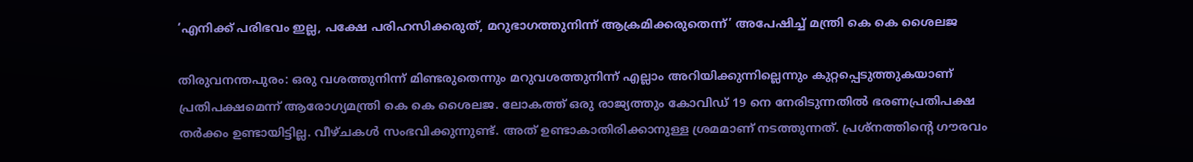‘എനിക്ക് പരിഭവം ഇല്ല, പക്ഷേ പരിഹസിക്കരുത്, മറുഭാഗത്തുനിന്ന് ആക്രമിക്കരുതെന്ന്’ അപേഷിച്ച്‌ മന്ത്രി കെ കെ ശൈലജ

തിരുവനന്തപുരം: ഒരു വശത്തുനിന്ന് മിണ്ടരുതെന്നും മറുവശത്തുനിന്ന് എല്ലാം അറിയിക്കുന്നില്ലെന്നും കുറ്റപ്പെടുത്തുകയാണ് പ്രതിപക്ഷമെന്ന് ആരോഗ്യമന്ത്രി കെ കെ ശൈലജ. ലോകത്ത് ഒരു രാജ്യത്തും കോവിഡ് 19 നെ നേരിടുന്നതില്‍ ഭരണപ്രതിപക്ഷ തര്‍ക്കം ഉണ്ടായിട്ടില്ല. വീഴ്ചകള്‍ സംഭവിക്കുന്നുണ്ട്. അത് ഉണ്ടാകാതിരിക്കാനുള്ള ശ്രമമാണ് നടത്തുന്നത്. പ്രശ്നത്തിന്‍റെ ഗൗരവം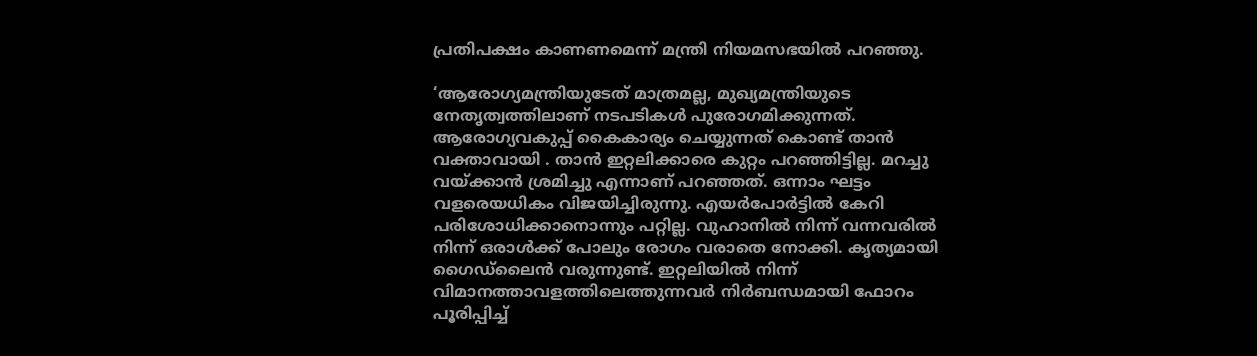പ്രതിപക്ഷം കാണണമെന്ന് മന്ത്രി നിയമസഭയില്‍ പറഞ്ഞു.

‘ആരോഗ്യമന്ത്രിയുടേത് മാത്രമല്ല, മുഖ്യമന്ത്രിയുടെ നേതൃത്വത്തിലാണ് നടപടികള്‍ പുരോഗമിക്കുന്നത്. ആരോഗ്യവകുപ്പ് കൈകാര്യം ചെയ്യുന്നത് കൊണ്ട് താന്‍ വക്താവായി . താന്‍ ഇറ്റലിക്കാരെ കുറ്റം പറഞ്ഞിട്ടില്ല. മറച്ചു വയ്ക്കാന്‍ ശ്രമിച്ചു എന്നാണ് പറഞ്ഞത്. ഒന്നാം ഘട്ടം വളരെയധികം വിജയിച്ചിരുന്നു. എയര്‍പോര്‍ട്ടില്‍ കേറി പരിശോധിക്കാനൊന്നും പറ്റില്ല. വുഹാനില്‍ നിന്ന് വന്നവരില്‍ നിന്ന് ഒരാള്‍ക്ക് പോലും രോഗം വരാതെ നോക്കി. കൃത്യമായി ഗൈഡ്ലൈന്‍ വരുന്നുണ്ട്. ഇറ്റലിയില്‍ നിന്ന് വിമാനത്താവളത്തിലെത്തുന്നവര്‍ നിര്‍ബന്ധമായി ഫോറം പൂരിപ്പിച്ച്‌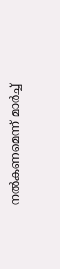നല്‍കണമെന്ന് മാര്‍ച്ച്‌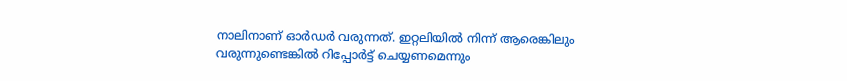നാലിനാണ് ഓര്‍ഡര്‍ വരുന്നത്. ഇറ്റലിയില്‍ നിന്ന് ആരെങ്കിലും വരുന്നുണ്ടെങ്കില്‍ റിപ്പോര്‍ട്ട് ചെയ്യണമെന്നും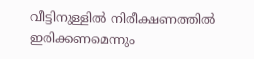വീട്ടിനുള്ളില്‍ നിരീക്ഷണത്തില്‍ ഇരിക്കണമെന്നും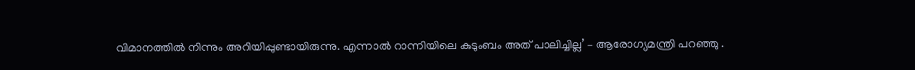വിമാനത്തില്‍ നിന്നും അറിയിപ്പുണ്ടായിരുന്നു. എന്നാല്‍ റാന്നിയിലെ കുടുംബം അത് പാലിച്ചില്ല’ – ആരോഗ്യമന്ത്രി പറഞ്ഞു .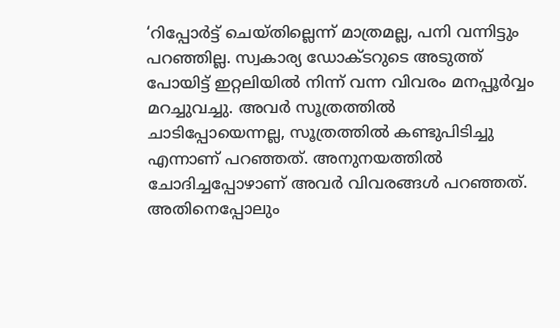‘റിപ്പോര്‍ട്ട് ചെയ്തില്ലെന്ന് മാത്രമല്ല, പനി വന്നിട്ടും പറഞ്ഞില്ല. സ്വകാര്യ ഡോക്ടറുടെ അടുത്ത് പോയിട്ട് ഇറ്റലിയില്‍ നിന്ന് വന്ന വിവരം മനപ്പൂര്‍വ്വം മറച്ചുവച്ചു. അവര്‍ സൂത്രത്തില്‍ ചാടിപ്പോയെന്നല്ല, സൂത്രത്തില്‍ കണ്ടുപിടിച്ചു എന്നാണ് പറഞ്ഞത്. അനുനയത്തില്‍ ചോദിച്ചപ്പോഴാണ് അവര്‍ വിവരങ്ങള്‍ പറഞ്ഞത്. അതിനെപ്പോലും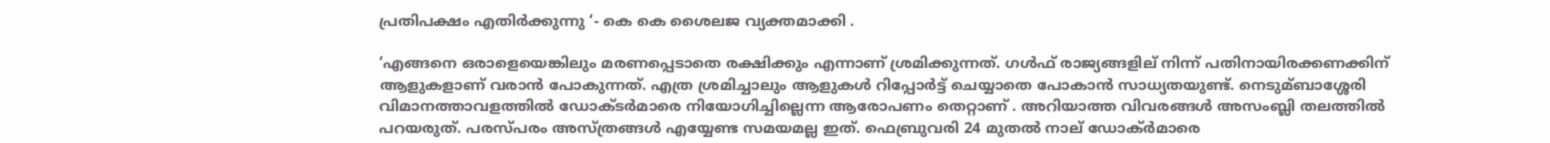പ്രതിപക്ഷം എതിര്‍ക്കുന്നു ‘- കെ കെ ശൈലജ വ്യക്തമാക്കി .

‘എങ്ങനെ ഒരാളെയെങ്കിലും മരണപ്പെടാതെ രക്ഷിക്കും എന്നാണ് ശ്രമിക്കുന്നത്. ഗള്‍ഫ് രാജ്യങ്ങളില് നിന്ന് പതിനായിരക്കണക്കിന് ആളുകളാണ് വരാന്‍ പോകുന്നത്. എത്ര ശ്രമിച്ചാലും ആളുകള്‍ റിപ്പോര്‍ട്ട് ചെയ്യാതെ പോകാന്‍ സാധ്യതയുണ്ട്. നെടുമ്ബാശ്ശേരി വിമാനത്താവളത്തില്‍ ഡോക്ടര്‍മാരെ നിയോഗിച്ചില്ലെന്ന ആരോപണം തെറ്റാണ് . അറിയാത്ത വിവരങ്ങള്‍ അസംബ്ലി തലത്തില്‍ പറയരുത്. പരസ്പരം അസ്ത്രങ്ങള്‍ എയ്യേണ്ട സമയമല്ല ഇത്. ഫെബ്രുവരി 24 മുതല്‍ നാല് ഡോക്ര്‍മാരെ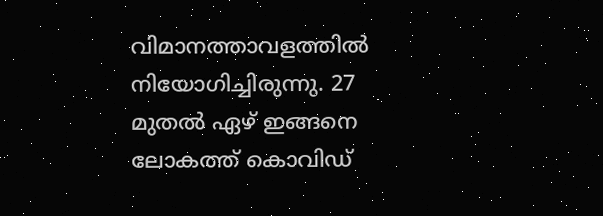വിമാനത്താവളത്തില്‍ നിയോഗിച്ചിരുന്നു. 27 മുതല്‍ ഏഴ് ഇങ്ങനെ ലോകത്ത് കൊവിഡ്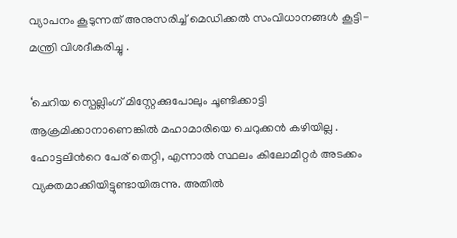വ്യാപനം കൂടുന്നത് അനുസരിച്ച്‌ മെഡിക്കല്‍ സംവിധാനങ്ങള്‍ കൂട്ടി- മന്ത്രി വിശദീകരിച്ചു .

‘ചെറിയ സ്പെല്ലിംഗ് മിസ്റ്റേക്കുപോലും ചൂണ്ടിക്കാട്ടി ആക്രമിക്കാനാണെങ്കില്‍ മഹാമാരിയെ ചെറുക്കന്‍ കഴിയില്ല . ഹോട്ടലിന്‍റെ പേര് തെറ്റി, എന്നാല്‍ സ്ഥലം കിലോമീറ്റര്‍ അടക്കം വ്യക്തമാക്കിയിട്ടുണ്ടായിരുന്നു. അതില്‍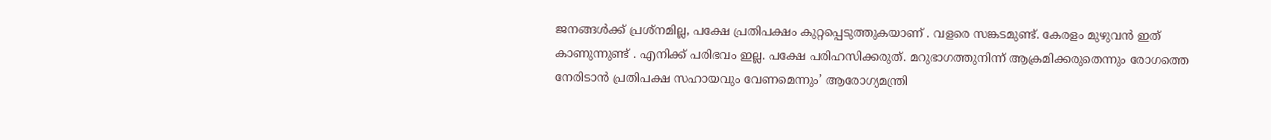ജനങ്ങള്‍ക്ക് പ്രശ്നമില്ല, പക്ഷേ പ്രതിപക്ഷം കുറ്റപ്പെടുത്തുകയാണ് . വളരെ സങ്കടമുണ്ട്. കേരളം മുഴുവന്‍ ഇത് കാണുന്നുണ്ട് . എനിക്ക് പരിഭവം ഇല്ല. പക്ഷേ പരിഹസിക്കരുത്. മറുഭാഗത്തുനിന്ന് ആക്രമിക്കരുതെന്നും രോഗത്തെ നേരിടാന്‍ പ്രതിപക്ഷ സഹായവും വേണമെന്നും’ ആരോഗ്യമന്ത്രി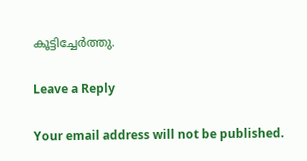കൂട്ടിച്ചേര്‍ത്തു.

Leave a Reply

Your email address will not be published.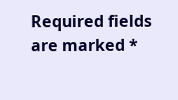Required fields are marked *